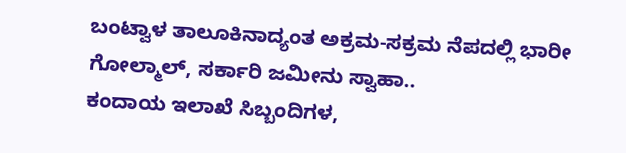ಬಂಟ್ವಾಳ ತಾಲೂಕಿನಾದ್ಯಂತ ಅಕ್ರಮ-ಸಕ್ರಮ ನೆಪದಲ್ಲಿ ಭಾರೀ ಗೋಲ್ಮಾಲ್, ಸರ್ಕಾರಿ ಜಮೀನು ಸ್ವಾಹಾ..
ಕಂದಾಯ ಇಲಾಖೆ ಸಿಬ್ಬಂದಿಗಳ,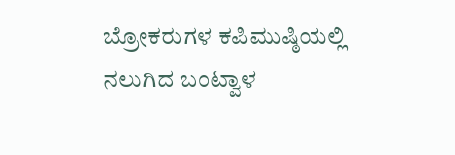ಬ್ರೋಕರುಗಳ ಕಪಿಮುಷ್ಠಿಯಲ್ಲಿ ನಲುಗಿದ ಬಂಟ್ವಾಳ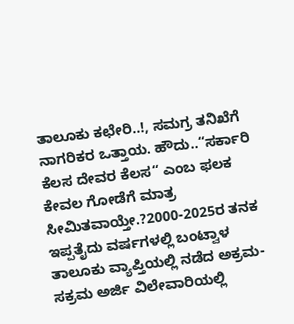ತಾಲೂಕು ಕಛೇರಿ..!, ಸಮಗ್ರ ತನಿಖೆಗೆ ನಾಗರಿಕರ ಒತ್ತಾಯ. ಹೌದು..“ಸರ್ಕಾರಿ ಕೆಲಸ ದೇವರ ಕೆಲಸ“ ಎಂಬ ಫಲಕ ಕೇವಲ ಗೋಡೆಗೆ ಮಾತ್ರ ಸೀಮಿತವಾಯ್ತೇ.?2000-2025ರ ತನಕ ಇಪ್ಪತೈದು ವರ್ಷಗಳಲ್ಲಿ ಬಂಟ್ವಾಳ ತಾಲೂಕು ವ್ಯಾಪ್ತಿಯಲ್ಲಿ ನಡೆದ ಅಕ್ರಮ-ಸಕ್ರಮ ಅರ್ಜಿ ವಿಲೇವಾರಿಯಲ್ಲಿ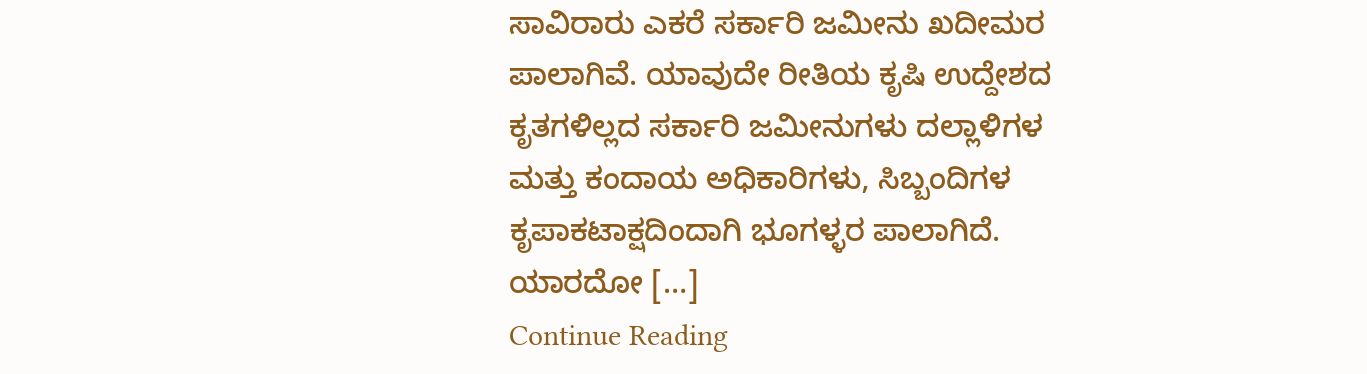ಸಾವಿರಾರು ಎಕರೆ ಸರ್ಕಾರಿ ಜಮೀನು ಖದೀಮರ ಪಾಲಾಗಿವೆ. ಯಾವುದೇ ರೀತಿಯ ಕೃಷಿ ಉದ್ದೇಶದ ಕೃತಗಳಿಲ್ಲದ ಸರ್ಕಾರಿ ಜಮೀನುಗಳು ದಲ್ಲಾಳಿಗಳ ಮತ್ತು ಕಂದಾಯ ಅಧಿಕಾರಿಗಳು, ಸಿಬ್ಬಂದಿಗಳ ಕೃಪಾಕಟಾಕ್ಷದಿಂದಾಗಿ ಭೂಗಳ್ಳರ ಪಾಲಾಗಿದೆ. ಯಾರದೋ […]
Continue Reading